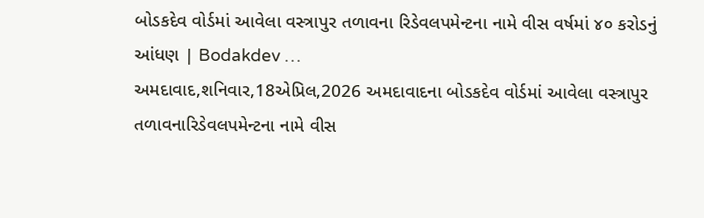બોડકદેવ વોર્ડમાં આવેલા વસ્ત્રાપુર તળાવના રિડેવલપમેન્ટના નામે વીસ વર્ષમાં ૪૦ કરોડનું આંધણ | Bodakdev …
અમદાવાદ,શનિવાર,18એપ્રિલ,2026 અમદાવાદના બોડકદેવ વોર્ડમાં આવેલા વસ્ત્રાપુર તળાવનારિડેવલપમેન્ટના નામે વીસ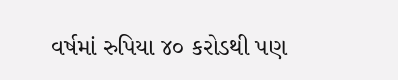વર્ષમાં રુપિયા ૪૦ કરોડથી પણ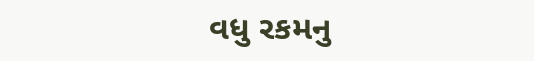વધુ રકમનુ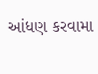આંધણ કરવામા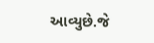આવ્યુછે.જે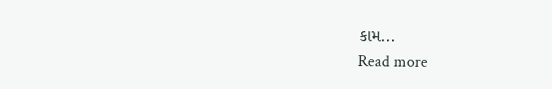કામ...
Read more